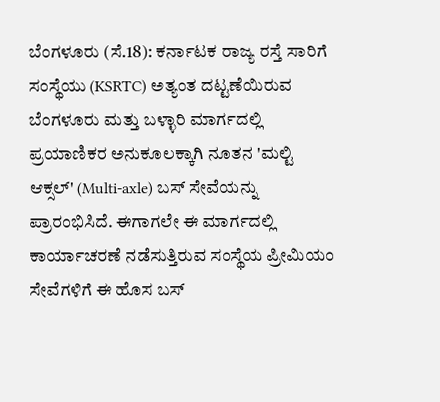ಬೆಂಗಳೂರು (ಸೆ.18): ಕರ್ನಾಟಕ ರಾಜ್ಯ ರಸ್ತೆ ಸಾರಿಗೆ ಸಂಸ್ಥೆಯು (KSRTC) ಅತ್ಯಂತ ದಟ್ಟಣೆಯಿರುವ ಬೆಂಗಳೂರು ಮತ್ತು ಬಳ್ಳಾರಿ ಮಾರ್ಗದಲ್ಲಿ ಪ್ರಯಾಣಿಕರ ಅನುಕೂಲಕ್ಕಾಗಿ ನೂತನ 'ಮಲ್ಟಿ ಆಕ್ಸಲ್' (Multi-axle) ಬಸ್ ಸೇವೆಯನ್ನು ಪ್ರಾರಂಭಿಸಿದೆ. ಈಗಾಗಲೇ ಈ ಮಾರ್ಗದಲ್ಲಿ ಕಾರ್ಯಾಚರಣೆ ನಡೆಸುತ್ತಿರುವ ಸಂಸ್ಥೆಯ ಪ್ರೀಮಿಯಂ ಸೇವೆಗಳಿಗೆ ಈ ಹೊಸ ಬಸ್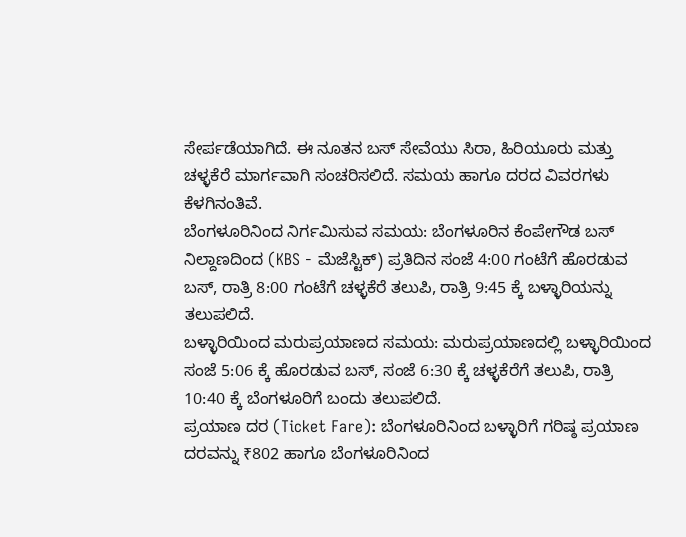ಸೇರ್ಪಡೆಯಾಗಿದೆ. ಈ ನೂತನ ಬಸ್ ಸೇವೆಯು ಸಿರಾ, ಹಿರಿಯೂರು ಮತ್ತು ಚಳ್ಳಕೆರೆ ಮಾರ್ಗವಾಗಿ ಸಂಚರಿಸಲಿದೆ. ಸಮಯ ಹಾಗೂ ದರದ ವಿವರಗಳು ಕೆಳಗಿನಂತಿವೆ.
ಬೆಂಗಳೂರಿನಿಂದ ನಿರ್ಗಮಿಸುವ ಸಮಯ: ಬೆಂಗಳೂರಿನ ಕೆಂಪೇಗೌಡ ಬಸ್ ನಿಲ್ದಾಣದಿಂದ (KBS - ಮೆಜೆಸ್ಟಿಕ್) ಪ್ರತಿದಿನ ಸಂಜೆ 4:00 ಗಂಟೆಗೆ ಹೊರಡುವ ಬಸ್, ರಾತ್ರಿ 8:00 ಗಂಟೆಗೆ ಚಳ್ಳಕೆರೆ ತಲುಪಿ, ರಾತ್ರಿ 9:45 ಕ್ಕೆ ಬಳ್ಳಾರಿಯನ್ನು ತಲುಪಲಿದೆ.
ಬಳ್ಳಾರಿಯಿಂದ ಮರುಪ್ರಯಾಣದ ಸಮಯ: ಮರುಪ್ರಯಾಣದಲ್ಲಿ ಬಳ್ಳಾರಿಯಿಂದ ಸಂಜೆ 5:06 ಕ್ಕೆ ಹೊರಡುವ ಬಸ್, ಸಂಜೆ 6:30 ಕ್ಕೆ ಚಳ್ಳಕೆರೆಗೆ ತಲುಪಿ, ರಾತ್ರಿ 10:40 ಕ್ಕೆ ಬೆಂಗಳೂರಿಗೆ ಬಂದು ತಲುಪಲಿದೆ.
ಪ್ರಯಾಣ ದರ (Ticket Fare): ಬೆಂಗಳೂರಿನಿಂದ ಬಳ್ಳಾರಿಗೆ ಗರಿಷ್ಠ ಪ್ರಯಾಣ ದರವನ್ನು ₹802 ಹಾಗೂ ಬೆಂಗಳೂರಿನಿಂದ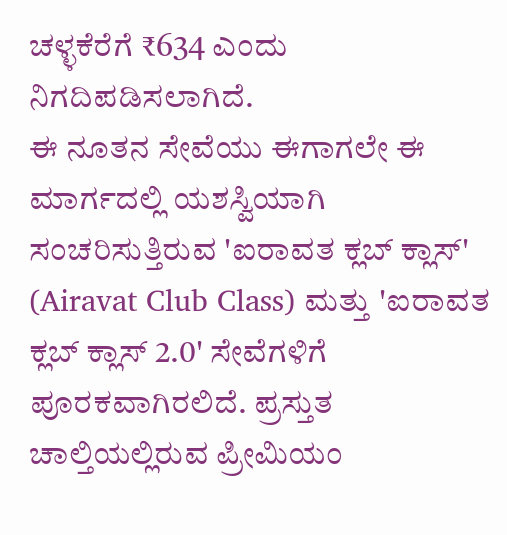ಚಳ್ಳಕೆರೆಗೆ ₹634 ಎಂದು ನಿಗದಿಪಡಿಸಲಾಗಿದೆ.
ಈ ನೂತನ ಸೇವೆಯು ಈಗಾಗಲೇ ಈ ಮಾರ್ಗದಲ್ಲಿ ಯಶಸ್ವಿಯಾಗಿ ಸಂಚರಿಸುತ್ತಿರುವ 'ಐರಾವತ ಕ್ಲಬ್ ಕ್ಲಾಸ್' (Airavat Club Class) ಮತ್ತು 'ಐರಾವತ ಕ್ಲಬ್ ಕ್ಲಾಸ್ 2.0' ಸೇವೆಗಳಿಗೆ ಪೂರಕವಾಗಿರಲಿದೆ. ಪ್ರಸ್ತುತ ಚಾಲ್ತಿಯಲ್ಲಿರುವ ಪ್ರೀಮಿಯಂ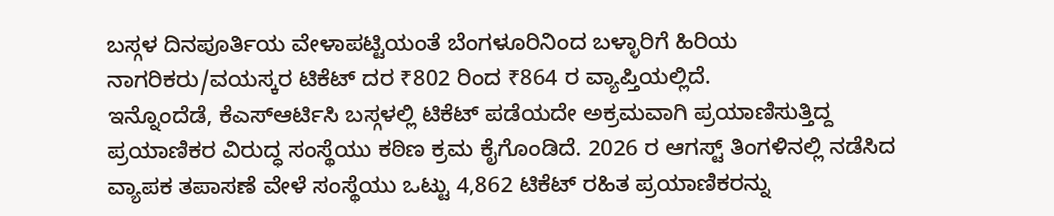ಬಸ್ಗಳ ದಿನಪೂರ್ತಿಯ ವೇಳಾಪಟ್ಟಿಯಂತೆ ಬೆಂಗಳೂರಿನಿಂದ ಬಳ್ಳಾರಿಗೆ ಹಿರಿಯ ನಾಗರಿಕರು/ವಯಸ್ಕರ ಟಿಕೆಟ್ ದರ ₹802 ರಿಂದ ₹864 ರ ವ್ಯಾಪ್ತಿಯಲ್ಲಿದೆ.
ಇನ್ನೊಂದೆಡೆ, ಕೆಎಸ್ಆರ್ಟಿಸಿ ಬಸ್ಗಳಲ್ಲಿ ಟಿಕೆಟ್ ಪಡೆಯದೇ ಅಕ್ರಮವಾಗಿ ಪ್ರಯಾಣಿಸುತ್ತಿದ್ದ ಪ್ರಯಾಣಿಕರ ವಿರುದ್ಧ ಸಂಸ್ಥೆಯು ಕಠಿಣ ಕ್ರಮ ಕೈಗೊಂಡಿದೆ. 2026 ರ ಆಗಸ್ಟ್ ತಿಂಗಳಿನಲ್ಲಿ ನಡೆಸಿದ ವ್ಯಾಪಕ ತಪಾಸಣೆ ವೇಳೆ ಸಂಸ್ಥೆಯು ಒಟ್ಟು 4,862 ಟಿಕೆಟ್ ರಹಿತ ಪ್ರಯಾಣಿಕರನ್ನು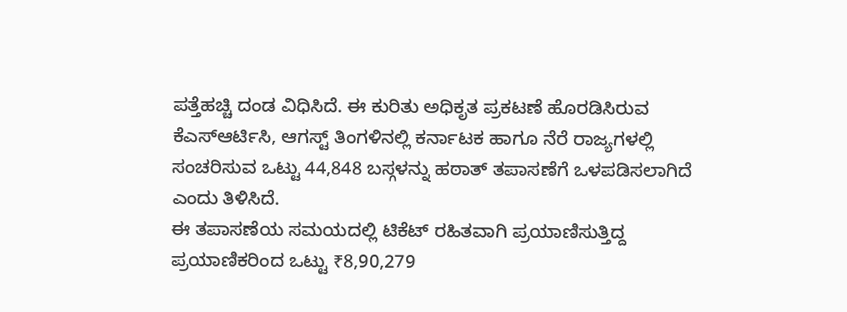ಪತ್ತೆಹಚ್ಚಿ ದಂಡ ವಿಧಿಸಿದೆ. ಈ ಕುರಿತು ಅಧಿಕೃತ ಪ್ರಕಟಣೆ ಹೊರಡಿಸಿರುವ ಕೆಎಸ್ಆರ್ಟಿಸಿ, ಆಗಸ್ಟ್ ತಿಂಗಳಿನಲ್ಲಿ ಕರ್ನಾಟಕ ಹಾಗೂ ನೆರೆ ರಾಜ್ಯಗಳಲ್ಲಿ ಸಂಚರಿಸುವ ಒಟ್ಟು 44,848 ಬಸ್ಗಳನ್ನು ಹಠಾತ್ ತಪಾಸಣೆಗೆ ಒಳಪಡಿಸಲಾಗಿದೆ ಎಂದು ತಿಳಿಸಿದೆ.
ಈ ತಪಾಸಣೆಯ ಸಮಯದಲ್ಲಿ ಟಿಕೆಟ್ ರಹಿತವಾಗಿ ಪ್ರಯಾಣಿಸುತ್ತಿದ್ದ ಪ್ರಯಾಣಿಕರಿಂದ ಒಟ್ಟು ₹8,90,279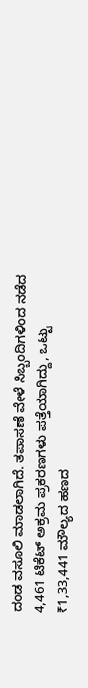ದಂಡ ವಸೂಲಿ ಮಾಡಲಾಗಿದೆ. ತಪಾಸಣೆ ವೇಳೆ ಸಿಬ್ಬಂದಿಗಳಿಂದ ನಡೆದ 4,461 ಟಿಕೆಟ್ ಅಕ್ರಮ ಪ್ರಕರಣಗಳು ಪತ್ತೆಯಾಗಿದ್ದು, ಒಟ್ಟು ₹1,33,441 ಮೌಲ್ಯದ ಹಣದ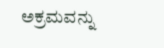ಅಕ್ರಮವನ್ನು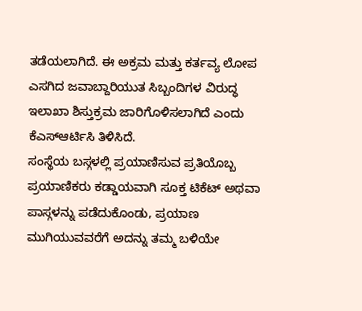ತಡೆಯಲಾಗಿದೆ. ಈ ಅಕ್ರಮ ಮತ್ತು ಕರ್ತವ್ಯ ಲೋಪ ಎಸಗಿದ ಜವಾಬ್ದಾರಿಯುತ ಸಿಬ್ಬಂದಿಗಳ ವಿರುದ್ಧ ಇಲಾಖಾ ಶಿಸ್ತುಕ್ರಮ ಜಾರಿಗೊಳಿಸಲಾಗಿದೆ ಎಂದು ಕೆಎಸ್ಆರ್ಟಿಸಿ ತಿಳಿಸಿದೆ.
ಸಂಸ್ಥೆಯ ಬಸ್ಗಳಲ್ಲಿ ಪ್ರಯಾಣಿಸುವ ಪ್ರತಿಯೊಬ್ಬ ಪ್ರಯಾಣಿಕರು ಕಡ್ಡಾಯವಾಗಿ ಸೂಕ್ತ ಟಿಕೆಟ್ ಅಥವಾ ಪಾಸ್ಗಳನ್ನು ಪಡೆದುಕೊಂಡು, ಪ್ರಯಾಣ ಮುಗಿಯುವವರೆಗೆ ಅದನ್ನು ತಮ್ಮ ಬಳಿಯೇ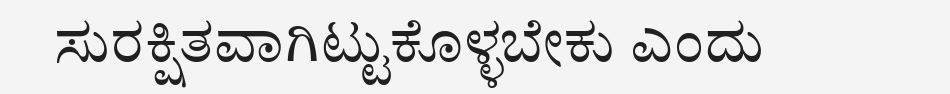ಸುರಕ್ಷಿತವಾಗಿಟ್ಟುಕೊಳ್ಳಬೇಕು ಎಂದು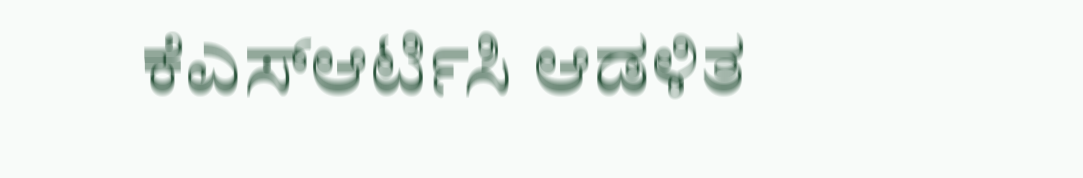ಕೆಎಸ್ಆರ್ಟಿಸಿ ಆಡಳಿತ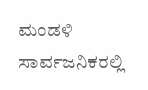ಮಂಡಳಿ ಸಾರ್ವಜನಿಕರಲ್ಲಿ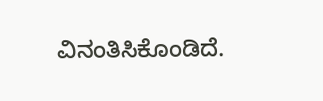ವಿನಂತಿಸಿಕೊಂಡಿದೆ.